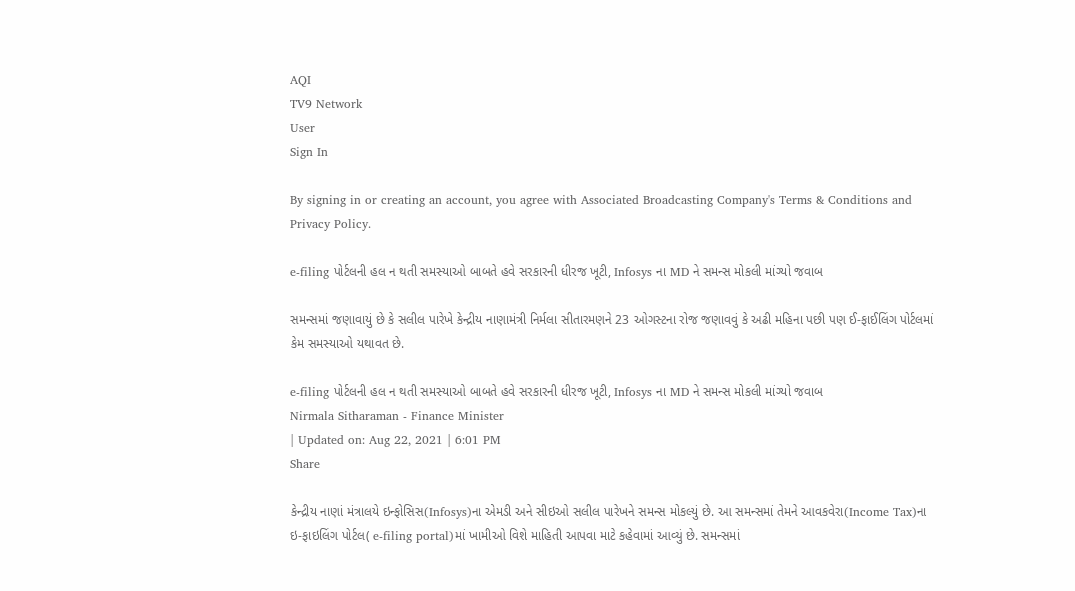AQI
TV9 Network
User
Sign In

By signing in or creating an account, you agree with Associated Broadcasting Company's Terms & Conditions and Privacy Policy.

e-filing પોર્ટલની હલ ન થતી સમસ્યાઓ બાબતે હવે સરકારની ધીરજ ખૂટી, Infosys ના MD ને સમન્સ મોકલી માંગ્યો જવાબ

સમન્સમાં જણાવાયું છે કે સલીલ પારેખે કેન્દ્રીય નાણામંત્રી નિર્મલા સીતારમણને 23 ઓગસ્ટના રોજ જણાવવું કે અઢી મહિના પછી પણ ઈ-ફાઈલિંગ પોર્ટલમાં કેમ સમસ્યાઓ યથાવત છે.

e-filing પોર્ટલની હલ ન થતી સમસ્યાઓ બાબતે હવે સરકારની ધીરજ ખૂટી, Infosys ના MD ને સમન્સ મોકલી માંગ્યો જવાબ
Nirmala Sitharaman - Finance Minister
| Updated on: Aug 22, 2021 | 6:01 PM
Share

કેન્દ્રીય નાણાં મંત્રાલયે ઇન્ફોસિસ(Infosys)ના એમડી અને સીઇઓ સલીલ પારેખને સમન્સ મોકલ્યું છે. આ સમન્સમાં તેમને આવકવેરા(Income Tax)ના ઇ-ફાઇલિંગ પોર્ટલ( e-filing portal)માં ખામીઓ વિશે માહિતી આપવા માટે કહેવામાં આવ્યું છે. સમન્સમાં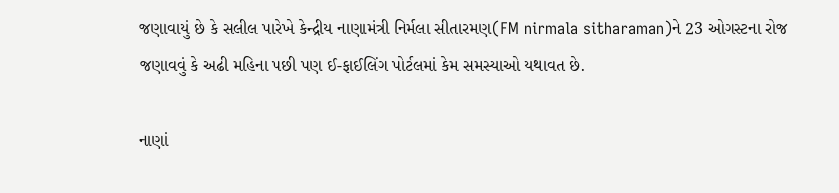જણાવાયું છે કે સલીલ પારેખે કેન્દ્રીય નાણામંત્રી નિર્મલા સીતારમણ(FM nirmala sitharaman)ને 23 ઓગસ્ટના રોજ જણાવવું કે અઢી મહિના પછી પણ ઈ-ફાઈલિંગ પોર્ટલમાં કેમ સમસ્યાઓ યથાવત છે.

નાણાં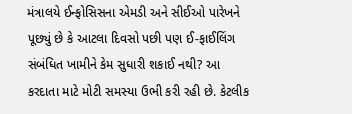મંત્રાલયે ઈન્ફોસિસના એમડી અને સીઈઓ પારેખને પૂછ્યું છે કે આટલા દિવસો પછી પણ ઈ-ફાઈલિંગ સંબંધિત ખામીને કેમ સુધારી શકાઈ નથી? આ કરદાતા માટે મોટી સમસ્યા ઉભી કરી રહી છે. કેટલીક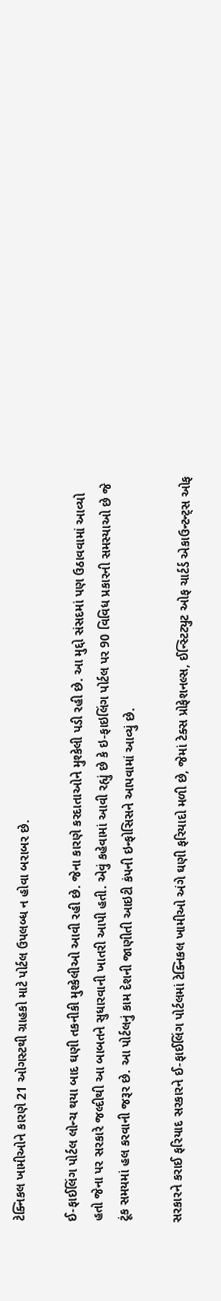ટેક્નિકલ ખામીઓને કારણે 21 ઓગસ્ટથી ગ્રાહકો માટે પોર્ટલ ઉપલબ્ધ ન હોવા બરાબર છે.

ઈ-ફાઈલિંગ પોર્ટલ લોન્ચ થયા બાદ ઘણી તકનીકી મુશ્કેલીઓ આવી રહી છે. જેના કારણે કરદાતાઓને મુશ્કેલી પડી રહી છે. આ મુદ્દો સંસદમાં પણ ઉઠાવવામાં આવ્યો હતો જેના પર સરકારે જલ્દીથી આ બાબતને સુધારવાની ખાતરી આપી હતી. એવું કહેવામાં આવી રહ્યું છે કે ઇ-ફાઇલિંગ પોર્ટલ પર 90 વિવિધ પ્રકારની સમસ્યાઓ છે જે ટૂંક સમયમાં હલ કરવાની જરૂર છે. આ પોર્ટલનું કામ દેશની જાણીતી આઇટી કંપની ઇન્ફોસિસને આપવામાં આવ્યું છે.

સરકારને કરાઈ ફરિયાદ સરકારને ઈ-ફાઈલિંગ પોર્ટલમાં ટેક્નિકલ ખામીઓ અંગે ઘણી ફરિયાદો મળી છે, જેમાં ટેક્સ પ્રોફેશનલ્સ, ઈન્સ્ટિટ્યુટ ઓફ ચાર્ટર્ડ એકાઉન્ટન્ટ્સ ઓફ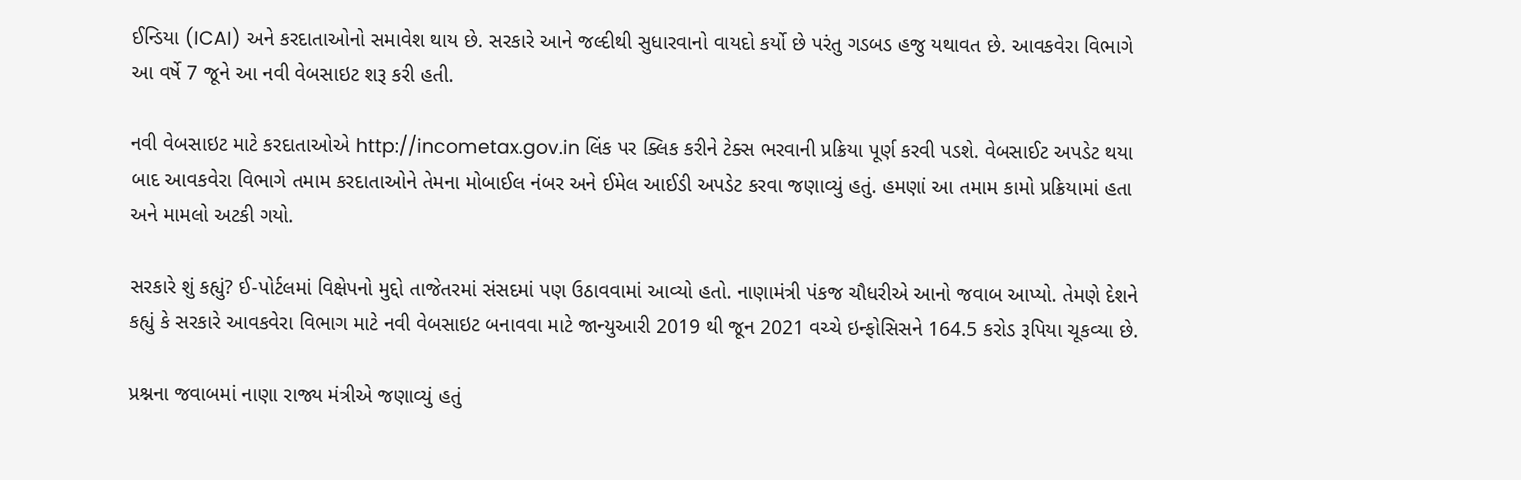ઈન્ડિયા (ICAI) અને કરદાતાઓનો સમાવેશ થાય છે. સરકારે આને જલ્દીથી સુધારવાનો વાયદો કર્યો છે પરંતુ ગડબડ હજુ યથાવત છે. આવકવેરા વિભાગે આ વર્ષે 7 જૂને આ નવી વેબસાઇટ શરૂ કરી હતી.

નવી વેબસાઇટ માટે કરદાતાઓએ http://incometax.gov.in લિંક પર ક્લિક કરીને ટેક્સ ભરવાની પ્રક્રિયા પૂર્ણ કરવી પડશે. વેબસાઈટ અપડેટ થયા બાદ આવકવેરા વિભાગે તમામ કરદાતાઓને તેમના મોબાઈલ નંબર અને ઈમેલ આઈડી અપડેટ કરવા જણાવ્યું હતું. હમણાં આ તમામ કામો પ્રક્રિયામાં હતા અને મામલો અટકી ગયો.

સરકારે શું કહ્યું? ઈ-પોર્ટલમાં વિક્ષેપનો મુદ્દો તાજેતરમાં સંસદમાં પણ ઉઠાવવામાં આવ્યો હતો. નાણામંત્રી પંકજ ચૌધરીએ આનો જવાબ આપ્યો. તેમણે દેશને કહ્યું કે સરકારે આવકવેરા વિભાગ માટે નવી વેબસાઇટ બનાવવા માટે જાન્યુઆરી 2019 થી જૂન 2021 વચ્ચે ઇન્ફોસિસને 164.5 કરોડ રૂપિયા ચૂકવ્યા છે.

પ્રશ્નના જવાબમાં નાણા રાજ્ય મંત્રીએ જણાવ્યું હતું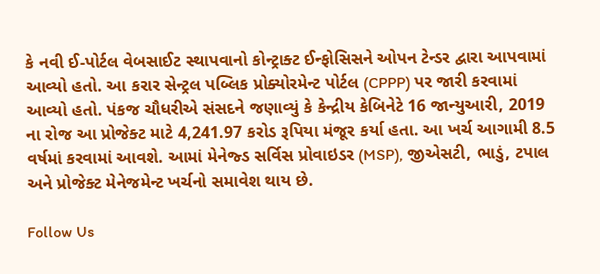કે નવી ઈ-પોર્ટલ વેબસાઈટ સ્થાપવાનો કોન્ટ્રાક્ટ ઈન્ફોસિસને ઓપન ટેન્ડર દ્વારા આપવામાં આવ્યો હતો. આ કરાર સેન્ટ્રલ પબ્લિક પ્રોક્યોરમેન્ટ પોર્ટલ (CPPP) પર જારી કરવામાં આવ્યો હતો. પંકજ ચૌધરીએ સંસદને જણાવ્યું કે કેન્દ્રીય કેબિનેટે 16 જાન્યુઆરી, 2019 ના રોજ આ પ્રોજેક્ટ માટે 4,241.97 કરોડ રૂપિયા મંજૂર કર્યા હતા. આ ખર્ચ આગામી 8.5 વર્ષમાં કરવામાં આવશે. આમાં મેનેજ્ડ સર્વિસ પ્રોવાઇડર (MSP), જીએસટી, ભાડું, ટપાલ અને પ્રોજેક્ટ મેનેજમેન્ટ ખર્ચનો સમાવેશ થાય છે.

Follow Us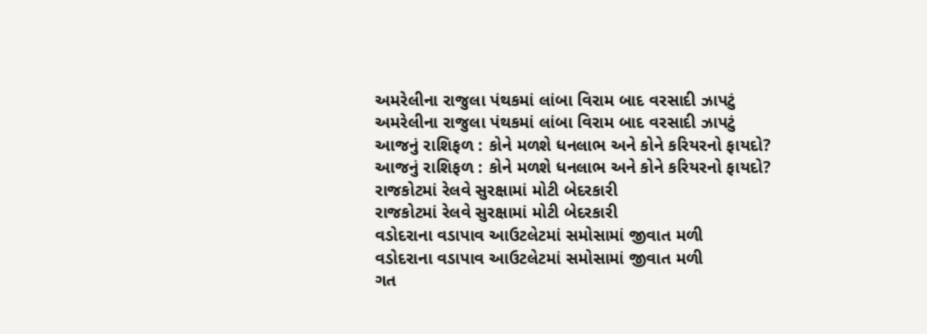અમરેલીના રાજુલા પંથકમાં લાંબા વિરામ બાદ વરસાદી ઝાપટું
અમરેલીના રાજુલા પંથકમાં લાંબા વિરામ બાદ વરસાદી ઝાપટું
આજનું રાશિફળ : કોને મળશે ધનલાભ અને કોને કરિયરનો ફાયદો?
આજનું રાશિફળ : કોને મળશે ધનલાભ અને કોને કરિયરનો ફાયદો?
રાજકોટમાં રેલવે સુરક્ષામાં મોટી બેદરકારી
રાજકોટમાં રેલવે સુરક્ષામાં મોટી બેદરકારી
વડોદરાના વડાપાવ આઉટલેટમાં સમોસામાં જીવાત મળી
વડોદરાના વડાપાવ આઉટલેટમાં સમોસામાં જીવાત મળી
ગત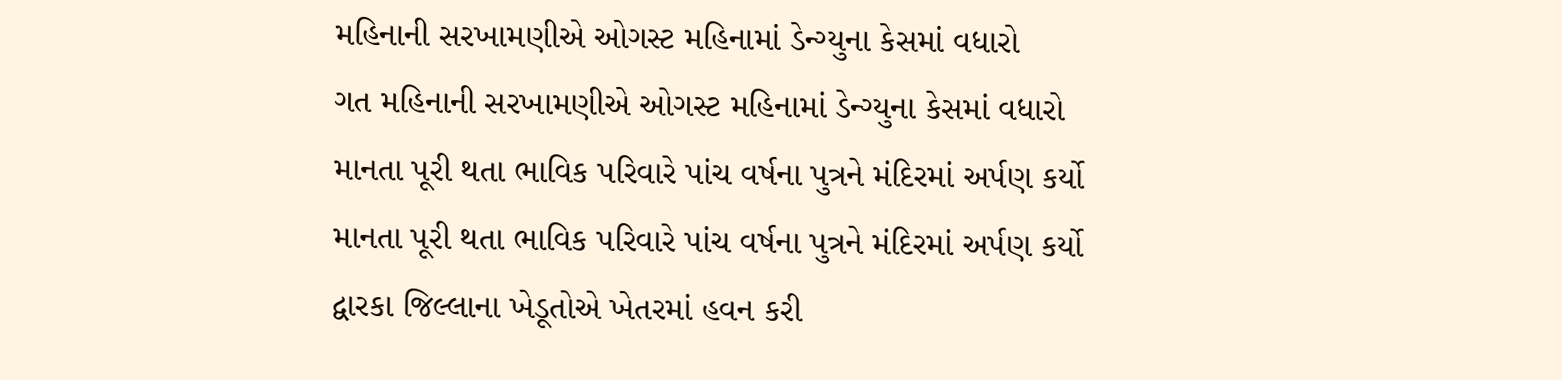મહિનાની સરખામણીએ ઓગસ્ટ મહિનામાં ડેન્ગ્યુના કેસમાં વધારો
ગત મહિનાની સરખામણીએ ઓગસ્ટ મહિનામાં ડેન્ગ્યુના કેસમાં વધારો
માનતા પૂરી થતા ભાવિક પરિવારે પાંચ વર્ષના પુત્રને મંદિરમાં અર્પણ કર્યો
માનતા પૂરી થતા ભાવિક પરિવારે પાંચ વર્ષના પુત્રને મંદિરમાં અર્પણ કર્યો
દ્વારકા જિલ્લાના ખેડૂતોએ ખેતરમાં હવન કરી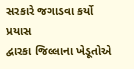સરકારે જગાડવા કર્યો પ્રયાસ
દ્વારકા જિલ્લાના ખેડૂતોએ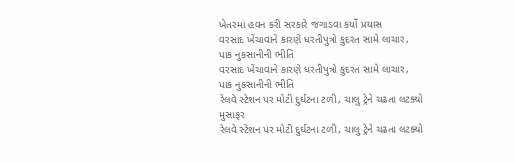ખેતરમાં હવન કરી સરકારે જગાડવા કર્યો પ્રયાસ
વરસાદ ખેંચાવાને કારણે ધરતીપુત્રો કુદરત સામે લાચાર, પાક નુકસાનીની ભીતિ
વરસાદ ખેંચાવાને કારણે ધરતીપુત્રો કુદરત સામે લાચાર, પાક નુકસાનીની ભીતિ
રેલવે સ્ટેશન પર મોટી દુર્ઘટના ટળી, ચાલુ ટ્રેને ચઢતા લટક્યો મુસાફર
રેલવે સ્ટેશન પર મોટી દુર્ઘટના ટળી, ચાલુ ટ્રેને ચઢતા લટક્યો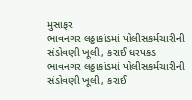મુસાફર
ભાવનગર લઠ્ઠાકાંડમાં પોલીસકર્મચારીની સંડોવણી ખૂલી, કરાઈ ધરપકડ
ભાવનગર લઠ્ઠાકાંડમાં પોલીસકર્મચારીની સંડોવણી ખૂલી, કરાઈ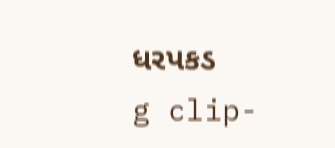ધરપકડ
g clip-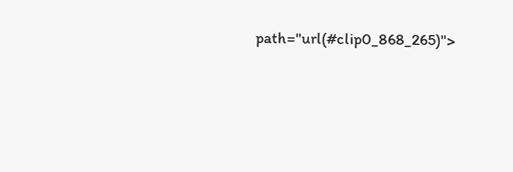path="url(#clip0_868_265)">